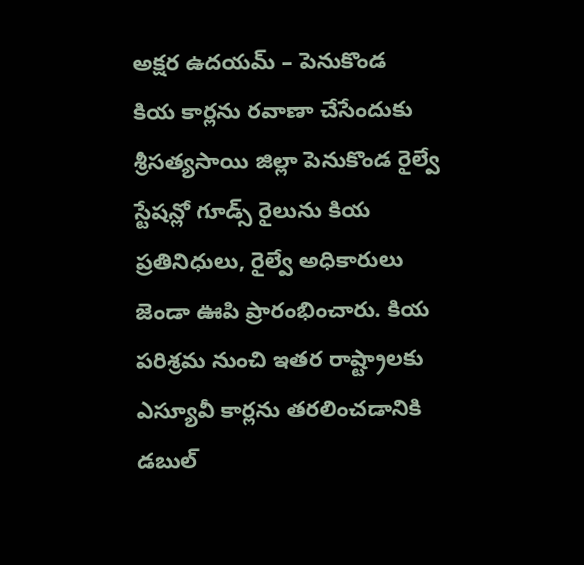అక్షర ఉదయమ్ – పెనుకొండ
కియ కార్లను రవాణా చేసేందుకు శ్రీసత్యసాయి జిల్లా పెనుకొండ రైల్వే స్టేషన్లో గూడ్స్ రైలును కియ ప్రతినిధులు, రైల్వే అధికారులు జెండా ఊపి ప్రారంభించారు. కియ పరిశ్రమ నుంచి ఇతర రాష్ట్రాలకు ఎస్యూవీ కార్లను తరలించడానికి డబుల్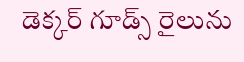డెక్కర్ గూడ్స్ రైలును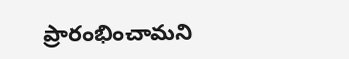ప్రారంభించామని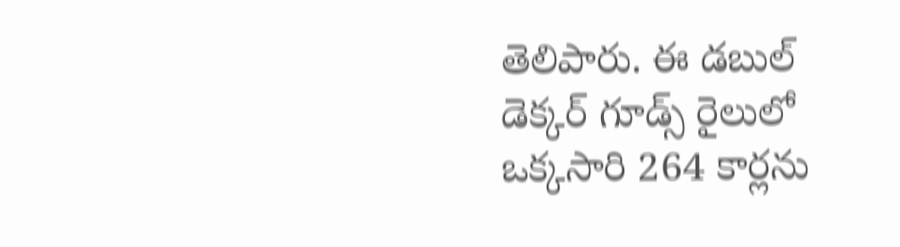తెలిపారు. ఈ డబుల్ డెక్కర్ గూడ్స్ రైలులో ఒక్కసారి 264 కార్లను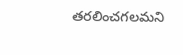తరలించగలమని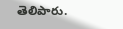తెలిపారు.